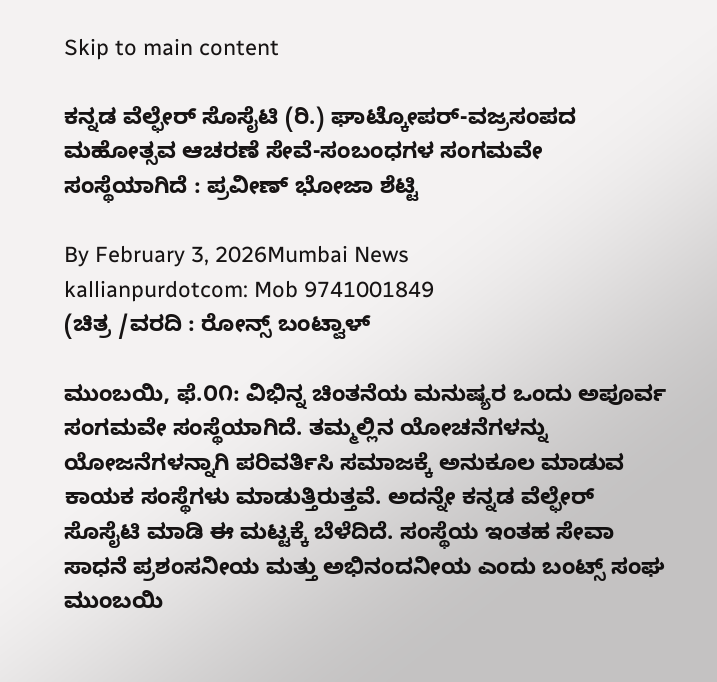Skip to main content

ಕನ್ನಡ ವೆಲ್ಫೇರ್ ಸೊಸೈಟಿ (ರಿ.) ಘಾಟ್ಕೋಪರ್-ವಜ್ರಸಂಪದ ಮಹೋತ್ಸವ ಆಚರಣೆ ಸೇವೆ-ಸಂಬಂಧಗಳ ಸಂಗಮವೇ ಸಂಸ್ಥೆಯಾಗಿದೆ : ಪ್ರವೀಣ್ ಭೋಜಾ ಶೆಟ್ಟಿ

By February 3, 2026Mumbai News
kallianpurdotcom: Mob 9741001849
(ಚಿತ್ರ /ವರದಿ : ರೋನ್ಸ್ ಬಂಟ್ವಾಳ್

ಮುಂಬಯಿ, ಫೆ.೦೧: ವಿಭಿನ್ನ ಚಿಂತನೆಯ ಮನುಷ್ಯರ ಒಂದು ಅಪೂರ್ವ ಸಂಗಮವೇ ಸಂಸ್ಥೆಯಾಗಿದೆ. ತಮ್ಮಲ್ಲಿನ ಯೋಚನೆಗಳನ್ನು ಯೋಜನೆಗಳನ್ನಾಗಿ ಪರಿವರ್ತಿಸಿ ಸಮಾಜಕ್ಕೆ ಅನುಕೂಲ ಮಾಡುವ ಕಾಯಕ ಸಂಸ್ಥೆಗಳು ಮಾಡುತ್ತಿರುತ್ತವೆ. ಅದನ್ನೇ ಕನ್ನಡ ವೆಲ್ಫೇರ್ ಸೊಸೈಟಿ ಮಾಡಿ ಈ ಮಟ್ಟಕ್ಕೆ ಬೆಳೆದಿದೆ. ಸಂಸ್ಥೆಯ ಇಂತಹ ಸೇವಾ ಸಾಧನೆ ಪ್ರಶಂಸನೀಯ ಮತ್ತು ಅಭಿನಂದನೀಯ ಎಂದು ಬಂಟ್ಸ್ ಸಂಘ ಮುಂಬಯಿ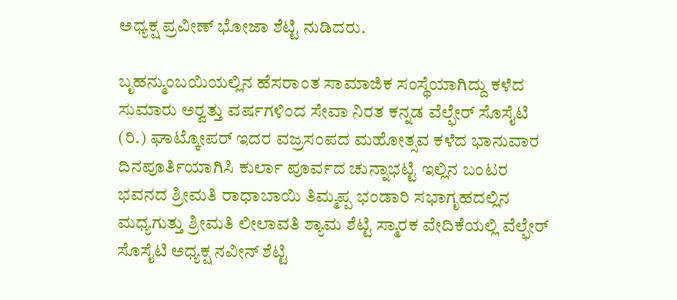ಅಧ್ಯಕ್ಷ ಪ್ರವೀಣ್ ಭೋಜಾ ಶೆಟ್ಟಿ ನುಡಿದರು.

ಬೃಹನ್ಮುಂಬಯಿಯಲ್ಲಿನ ಹೆಸರಾಂತ ಸಾಮಾಜಿಕ ಸಂಸ್ಥೆಯಾಗಿದ್ದು ಕಳೆದ ಸುಮಾರು ಅರ್‍ವತ್ತು ವರ್ಷಗಳಿಂದ ಸೇವಾ ನಿರತ ಕನ್ನಡ ವೆಲ್ಫೇರ್ ಸೊಸೈಟಿ (ರಿ.) ಘಾಟ್ಕೋಪರ್ ಇದರ ವಜ್ರಸಂಪದ ಮಹೋತ್ಸವ ಕಳೆದ ಭಾನುವಾರ ದಿನಪೂರ್ತಿಯಾಗಿಸಿ ಕುರ್ಲಾ ಪೂರ್ವದ ಚುನ್ನಾಭಟ್ಟಿ ಇಲ್ಲಿನ ಬಂಟರ ಭವನದ ಶ್ರೀಮತಿ ರಾಧಾಬಾಯಿ ತಿಮ್ಮಪ್ಪ ಭಂಡಾರಿ ಸಭಾಗೃಹದಲ್ಲಿನ ಮಧ್ಯಗುತ್ತು ಶ್ರೀಮತಿ ಲೀಲಾವತಿ ಶ್ಯಾಮ ಶೆಟ್ಟಿ ಸ್ಮಾರಕ ವೇದಿಕೆಯಲ್ಲಿ ವೆಲ್ಫೇರ್ ಸೊಸೈಟಿ ಅಧ್ಯಕ್ಷ ನವೀನ್ ಶೆಟ್ಟಿ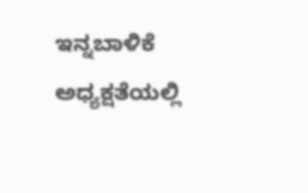ಇನ್ನಬಾಳಿಕೆ ಅಧ್ಯಕ್ಷತೆಯಲ್ಲಿ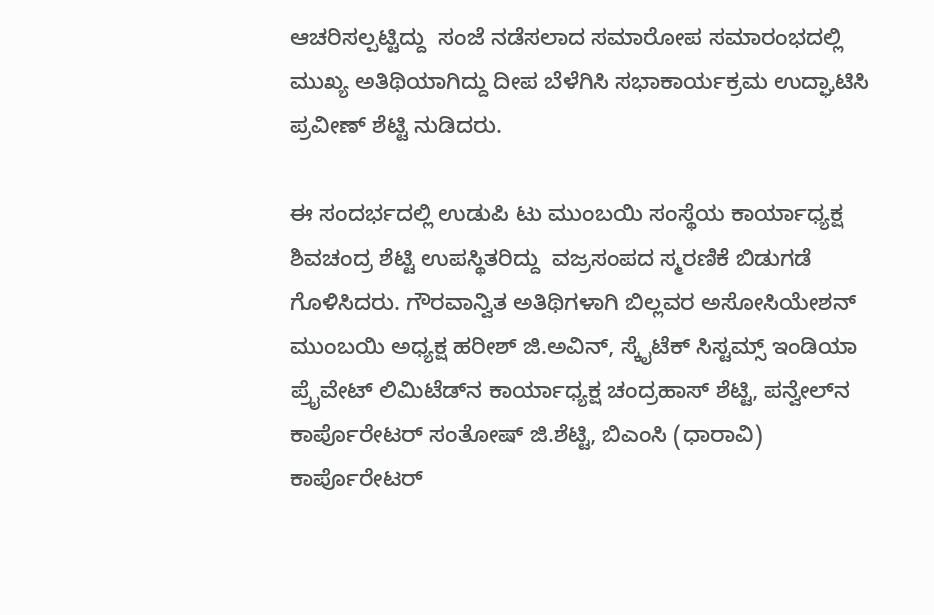ಆಚರಿಸಲ್ಪಟ್ಟಿದ್ದು  ಸಂಜೆ ನಡೆಸಲಾದ ಸಮಾರೋಪ ಸಮಾರಂಭದಲ್ಲಿ ಮುಖ್ಯ ಅತಿಥಿಯಾಗಿದ್ದು ದೀಪ ಬೆಳೆಗಿಸಿ ಸಭಾಕಾರ್ಯಕ್ರಮ ಉದ್ಘಾಟಿಸಿ ಪ್ರವೀಣ್ ಶೆಟ್ಟಿ ನುಡಿದರು.

ಈ ಸಂದರ್ಭದಲ್ಲಿ ಉಡುಪಿ ಟು ಮುಂಬಯಿ ಸಂಸ್ಥೆಯ ಕಾರ್ಯಾಧ್ಯಕ್ಷ ಶಿವಚಂದ್ರ ಶೆಟ್ಟಿ ಉಪಸ್ಥಿತರಿದ್ದು  ವಜ್ರಸಂಪದ ಸ್ಮರಣಿಕೆ ಬಿಡುಗಡೆ ಗೊಳಿಸಿದರು. ಗೌರವಾನ್ವಿತ ಅತಿಥಿಗಳಾಗಿ ಬಿಲ್ಲವರ ಅಸೋಸಿಯೇಶನ್ ಮುಂಬಯಿ ಅಧ್ಯಕ್ಷ ಹರೀಶ್ ಜಿ.ಅವಿನ್, ಸ್ಕೈಟೆಕ್ ಸಿಸ್ಟಮ್ಸ್ ಇಂಡಿಯಾ ಪ್ರೈವೇಟ್ ಲಿಮಿಟೆಡ್‌ನ ಕಾರ್ಯಾಧ್ಯಕ್ಷ ಚಂದ್ರಹಾಸ್ ಶೆಟ್ಟಿ, ಪನ್ವೇಲ್‌ನ ಕಾರ್ಪೊರೇಟರ್ ಸಂತೋಷ್ ಜಿ.ಶೆಟ್ಟಿ, ಬಿಎಂಸಿ (ಧಾರಾವಿ)  ಕಾರ್ಪೊರೇಟರ್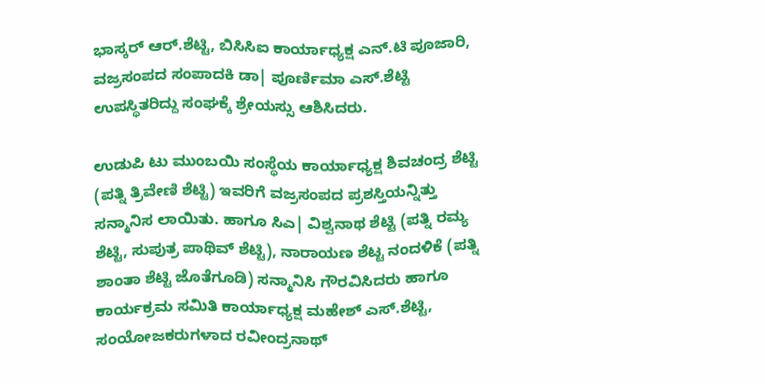ಭಾಸ್ಕರ್ ಆರ್.ಶೆಟ್ಟಿ, ಬಿಸಿಸಿಐ ಕಾರ್ಯಾಧ್ಯಕ್ಷ ಎನ್.ಟಿ ಪೂಜಾರಿ, ವಜ್ರಸಂಪದ ಸಂಪಾದಕಿ ಡಾ| ಪೂರ್ಣಿಮಾ ಎಸ್.ಶೆಟ್ಟಿ ಉಪಸ್ಥಿತರಿದ್ದು ಸಂಘಕ್ಕೆ ಶ್ರೇಯಸ್ಸು ಆಶಿಸಿದರು.

ಉಡುಪಿ ಟು ಮುಂಬಯಿ ಸಂಸ್ಥೆಯ ಕಾರ್ಯಾಧ್ಯಕ್ಷ ಶಿವಚಂದ್ರ ಶೆಟ್ಟಿ (ಪತ್ನಿ ತ್ರಿವೇಣಿ ಶೆಟ್ಟಿ) ಇವರಿಗೆ ವಜ್ರಸಂಪದ ಪ್ರಶಸ್ತಿಯನ್ನಿತ್ತು ಸನ್ಮಾನಿಸ ಲಾಯಿತು. ಹಾಗೂ ಸಿಎ| ವಿಶ್ವನಾಥ ಶೆಟ್ಟಿ (ಪತ್ನಿ ರಮ್ಯ ಶೆಟ್ಟಿ, ಸುಪುತ್ರ ಪಾಥಿವ್ ಶೆಟ್ಟಿ), ನಾರಾಯಣ ಶೆಟ್ಟ ನಂದಳಿಕೆ (ಪತ್ನಿ ಶಾಂತಾ ಶೆಟ್ಟಿ ಜೊತೆಗೂಡಿ) ಸನ್ಮಾನಿಸಿ ಗೌರವಿಸಿದರು ಹಾಗೂ ಕಾರ್ಯಕ್ರಮ ಸಮಿತಿ ಕಾರ್ಯಾಧ್ಯಕ್ಷ ಮಹೇಶ್ ಎಸ್.ಶೆಟ್ಟಿ, ಸಂಯೋಜಕರುಗಳಾದ ರವೀಂದ್ರನಾಥ್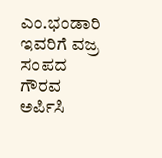ಎಂ.ಭಂಡಾರಿ ಇವರಿಗೆ ವಜ್ರ ಸಂಪದ ಗೌರವ ಅರ್ಪಿಸಿ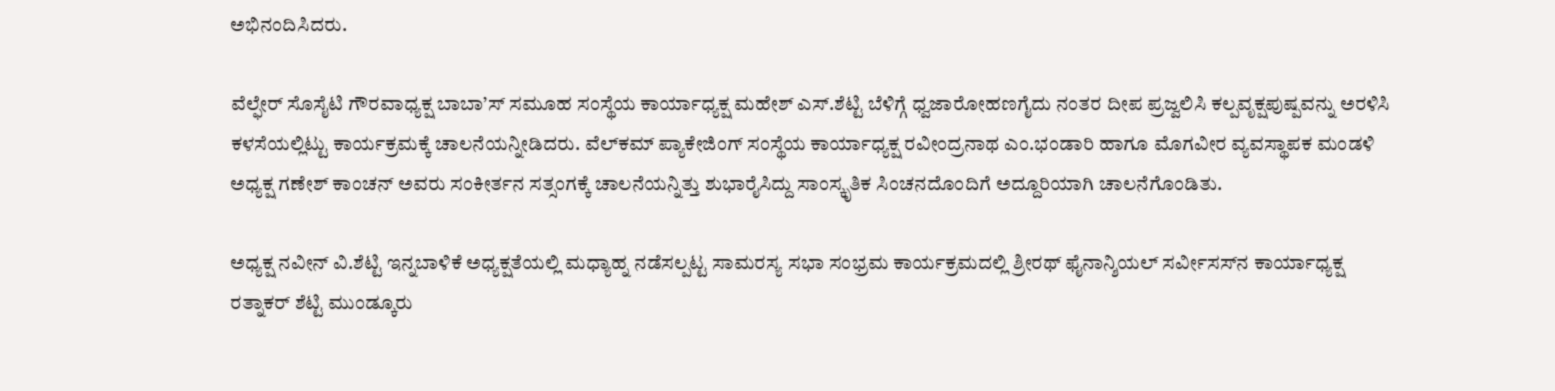ಅಭಿನಂದಿಸಿದರು.

ವೆಲ್ಫೇರ್ ಸೊಸೈಟಿ ಗೌರವಾಧ್ಯಕ್ಷ ಬಾಬಾ’ಸ್ ಸಮೂಹ ಸಂಸ್ಥೆಯ ಕಾರ್ಯಾಧ್ಯಕ್ಷ ಮಹೇಶ್ ಎಸ್.ಶೆಟ್ಟಿ ಬೆಳಿಗ್ಗೆ ಧ್ವಜಾರೋಹಣಗೈದು ನಂತರ ದೀಪ ಪ್ರಜ್ವಲಿಸಿ ಕಲ್ಪವೃಕ್ಷಪುಷ್ಪವನ್ನು ಅರಳಿಸಿ ಕಳಸೆಯಲ್ಲಿಟ್ಟು ಕಾರ್ಯಕ್ರಮಕ್ಕೆ ಚಾಲನೆಯನ್ನೀಡಿದರು. ವೆಲ್‌ಕಮ್ ಪ್ಯಾಕೇಜಿಂಗ್ ಸಂಸ್ಥೆಯ ಕಾರ್ಯಾಧ್ಯಕ್ಷ ರವೀಂದ್ರನಾಥ ಎಂ.ಭಂಡಾರಿ ಹಾಗೂ ಮೊಗವೀರ ವ್ಯವಸ್ಥಾಪಕ ಮಂಡಳಿ ಅಧ್ಯಕ್ಷ ಗಣೇಶ್ ಕಾಂಚನ್ ಅವರು ಸಂಕೀರ್ತನ ಸತ್ಸಂಗಕ್ಕೆ ಚಾಲನೆಯನ್ನಿತ್ತು ಶುಭಾರೈಸಿದ್ದು ಸಾಂಸ್ಕೃತಿಕ ಸಿಂಚನದೊಂದಿಗೆ ಅದ್ದೂರಿಯಾಗಿ ಚಾಲನೆಗೊಂಡಿತು.

ಅಧ್ಯಕ್ಷ ನವೀನ್ ವಿ.ಶೆಟ್ಟಿ ಇನ್ನಬಾಳಿಕೆ ಅಧ್ಯಕ್ಷತೆಯಲ್ಲಿ ಮಧ್ಯಾಹ್ನ ನಡೆಸಲ್ಪಟ್ಟ ಸಾಮರಸ್ಯ ಸಭಾ ಸಂಭ್ರಮ ಕಾರ್ಯಕ್ರಮದಲ್ಲಿ ಶ್ರೀರಥ್ ಫೈನಾನ್ಶಿಯಲ್ ಸರ್ವೀಸಸ್‌ನ ಕಾರ್ಯಾಧ್ಯಕ್ಷ ರತ್ನಾಕರ್ ಶೆಟ್ಟಿ ಮುಂಡ್ಕೂರು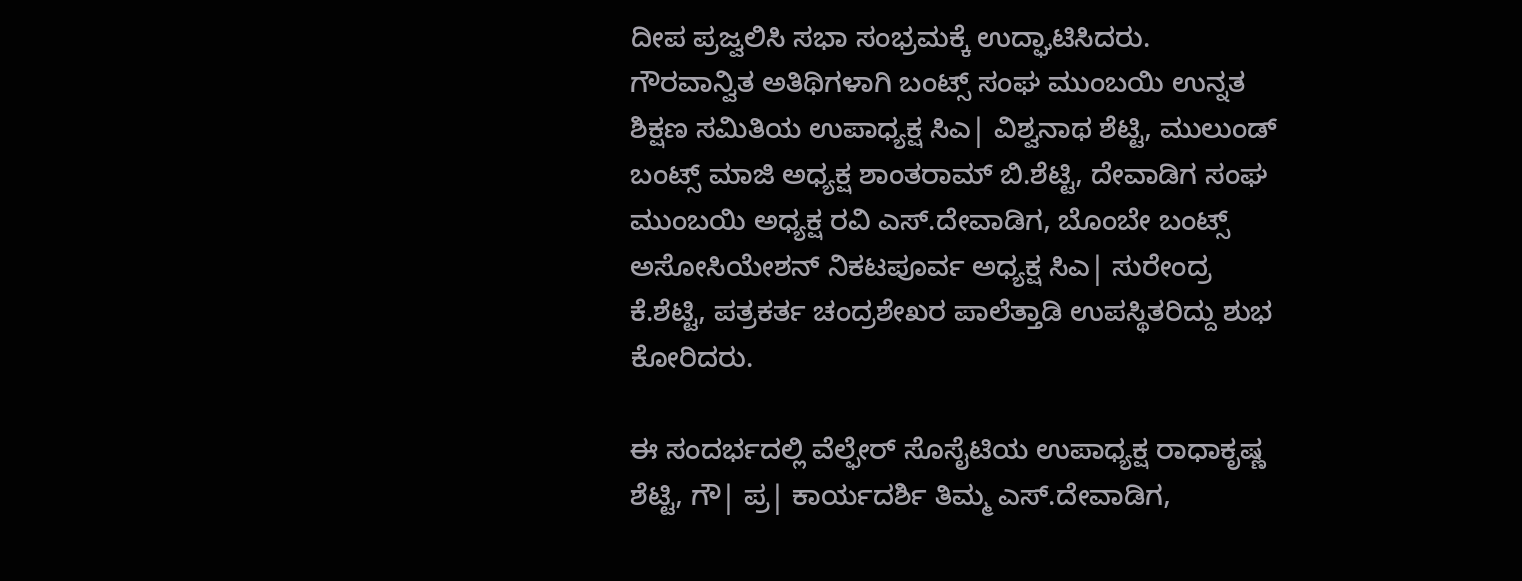ದೀಪ ಪ್ರಜ್ವಲಿಸಿ ಸಭಾ ಸಂಭ್ರಮಕ್ಕೆ ಉದ್ಘಾಟಿಸಿದರು. ಗೌರವಾನ್ವಿತ ಅತಿಥಿಗಳಾಗಿ ಬಂಟ್ಸ್ ಸಂಘ ಮುಂಬಯಿ ಉನ್ನತ ಶಿಕ್ಷಣ ಸಮಿತಿಯ ಉಪಾಧ್ಯಕ್ಷ ಸಿಎ| ವಿಶ್ವನಾಥ ಶೆಟ್ಟಿ, ಮುಲುಂಡ್ ಬಂಟ್ಸ್ ಮಾಜಿ ಅಧ್ಯಕ್ಷ ಶಾಂತರಾಮ್ ಬಿ.ಶೆಟ್ಟಿ, ದೇವಾಡಿಗ ಸಂಘ ಮುಂಬಯಿ ಅಧ್ಯಕ್ಷ ರವಿ ಎಸ್.ದೇವಾಡಿಗ, ಬೊಂಬೇ ಬಂಟ್ಸ್ ಅಸೋಸಿಯೇಶನ್ ನಿಕಟಪೂರ್ವ ಅಧ್ಯಕ್ಷ ಸಿಎ| ಸುರೇಂದ್ರ ಕೆ.ಶೆಟ್ಟಿ, ಪತ್ರಕರ್ತ ಚಂದ್ರಶೇಖರ ಪಾಲೆತ್ತಾಡಿ ಉಪಸ್ಥಿತರಿದ್ದು ಶುಭ ಕೋರಿದರು.

ಈ ಸಂದರ್ಭದಲ್ಲಿ ವೆಲ್ಫೇರ್ ಸೊಸೈಟಿಯ ಉಪಾಧ್ಯಕ್ಷ ರಾಧಾಕೃಷ್ಣ ಶೆಟ್ಟಿ, ಗೌ| ಪ್ರ| ಕಾರ್ಯದರ್ಶಿ ತಿಮ್ಮ ಎಸ್.ದೇವಾಡಿಗ,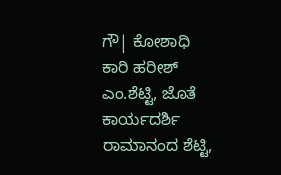ಗೌ| ಕೋಶಾಧಿ ಕಾರಿ ಹರೀಶ್ ಎಂ.ಶೆಟ್ಟಿ, ಜೊತೆ ಕಾರ್ಯದರ್ಶಿ ರಾಮಾನಂದ ಶೆಟ್ಟಿ,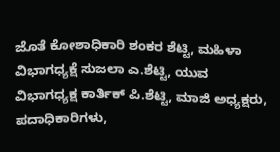ಜೊತೆ ಕೋಶಾಧಿಕಾರಿ ಶಂಕರ ಶೆಟ್ಟಿ, ಮಹಿಳಾ ವಿಭಾಗಧ್ಯಕ್ಷೆ ಸುಜಲಾ ಎ.ಶೆಟ್ಟಿ, ಯುವ ವಿಭಾಗಧ್ಯಕ್ಷ ಕಾರ್ತಿಕ್ ಪಿ.ಶೆಟ್ಟಿ, ಮಾಜಿ ಅಧ್ಯಕ್ಷರು, ಪದಾಧಿಕಾರಿಗಳು,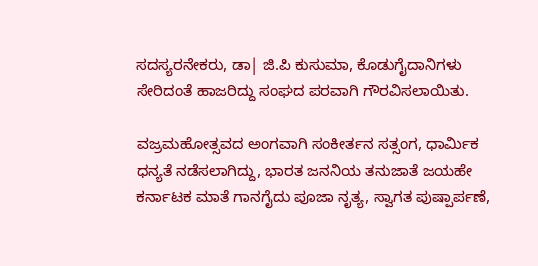ಸದಸ್ಯರನೇಕರು, ಡಾ| ಜಿ.ಪಿ ಕುಸುಮಾ, ಕೊಡುಗೈದಾನಿಗಳು ಸೇರಿದಂತೆ ಹಾಜರಿದ್ದು ಸಂಘದ ಪರವಾಗಿ ಗೌರವಿಸಲಾಯಿತು.

ವಜ್ರಮಹೋತ್ಸವದ ಅಂಗವಾಗಿ ಸಂಕೀರ್ತನ ಸತ್ಸಂಗ, ಧಾರ್ಮಿಕ ಧನ್ಯತೆ ನಡೆಸಲಾಗಿದ್ದು, ಭಾರತ ಜನನಿಯ ತನುಜಾತೆ ಜಯಹೇ ಕರ್ನಾಟಕ ಮಾತೆ ಗಾನಗೈದು ಪೂಜಾ ನೃತ್ಯ, ಸ್ವಾಗತ ಪುಷ್ಪಾರ್ಪಣೆ,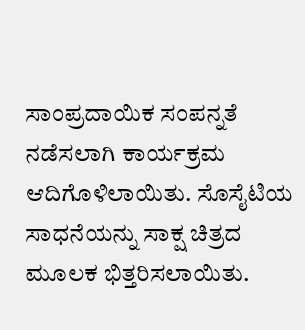ಸಾಂಪ್ರದಾಯಿಕ ಸಂಪನ್ನತೆ ನಡೆಸಲಾಗಿ ಕಾರ್ಯಕ್ರಮ ಆದಿಗೊಳಿಲಾಯಿತು. ಸೊಸೈಟಿಯ ಸಾಧನೆಯನ್ನು ಸಾಕ್ಷ ಚಿತ್ರದ ಮೂಲಕ ಭಿತ್ತರಿಸಲಾಯಿತು.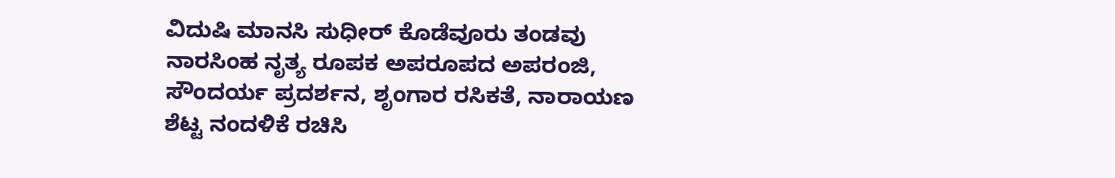ವಿದುಷಿ ಮಾನಸಿ ಸುಧೀರ್ ಕೊಡೆವೂರು ತಂಡವು ನಾರಸಿಂಹ ನೃತ್ಯ ರೂಪಕ ಅಪರೂಪದ ಅಪರಂಜಿ, ಸೌಂದರ್ಯ ಪ್ರದರ್ಶನ, ಶೃಂಗಾರ ರಸಿಕತೆ, ನಾರಾಯಣ ಶೆಟ್ಟ ನಂದಳಿಕೆ ರಚಿಸಿ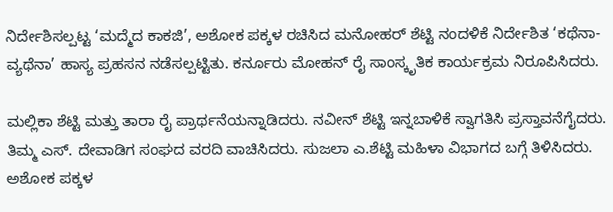ನಿರ್ದೇಶಿಸಲ್ಪಟ್ಟ ‘ಮದ್ಮೆದ ಕಾಕಜಿ’, ಅಶೋಕ ಪಕ್ಕಳ ರಚಿಸಿದ ಮನೋಹರ್ ಶೆಟ್ಟಿ ನಂದಳಿಕೆ ನಿರ್ದೇಶಿತ ‘ಕಥೆನಾ-ವ್ಯಥೆನಾ’ ಹಾಸ್ಯ ಪ್ರಹಸನ ನಡೆಸಲ್ಪಟ್ಟಿತು. ಕರ್ನೂರು ಮೋಹನ್ ರೈ ಸಾಂಸ್ಕೃತಿಕ ಕಾರ್ಯಕ್ರಮ ನಿರೂಪಿಸಿದರು.

ಮಲ್ಲಿಕಾ ಶೆಟ್ಟಿ ಮತ್ತು ತಾರಾ ರೈ ಪ್ರಾರ್ಥನೆಯನ್ನಾಡಿದರು. ನವೀನ್ ಶೆಟ್ಟಿ ಇನ್ನಬಾಳಿಕೆ ಸ್ವಾಗತಿಸಿ ಪ್ರಸ್ತಾವನೆಗೈದರು. ತಿಮ್ಮ ಎಸ್. ದೇವಾಡಿಗ ಸಂಘದ ವರದಿ ವಾಚಿಸಿದರು. ಸುಜಲಾ ಎ.ಶೆಟ್ಟಿ ಮಹಿಳಾ ವಿಭಾಗದ ಬಗ್ಗೆ ತಿಳಿಸಿದರು. ಅಶೋಕ ಪಕ್ಕಳ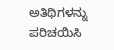ಅತಿಥಿಗಳನ್ನು ಪರಿಚಯಿಸಿ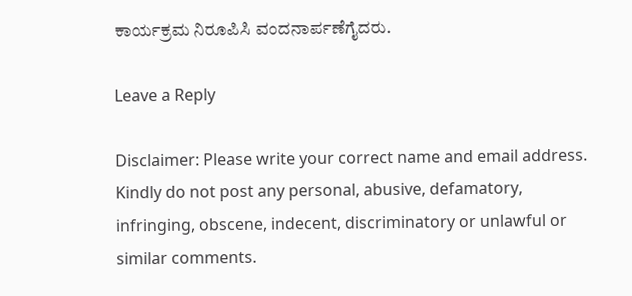ಕಾರ್ಯಕ್ರಮ ನಿರೂಪಿಸಿ ವಂದನಾರ್ಪಣೆಗೈದರು.

Leave a Reply

Disclaimer: Please write your correct name and email address. Kindly do not post any personal, abusive, defamatory, infringing, obscene, indecent, discriminatory or unlawful or similar comments.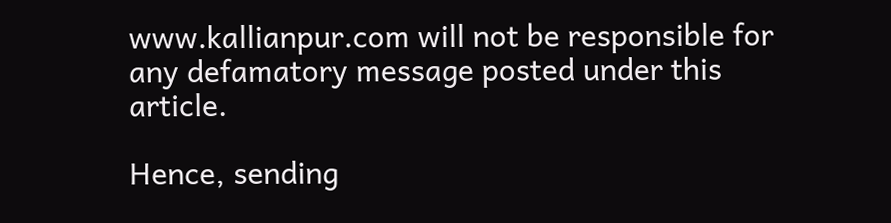www.kallianpur.com will not be responsible for any defamatory message posted under this article.

Hence, sending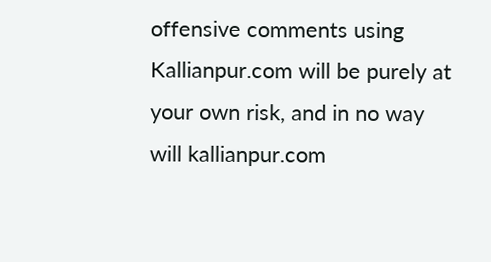offensive comments using Kallianpur.com will be purely at your own risk, and in no way will kallianpur.com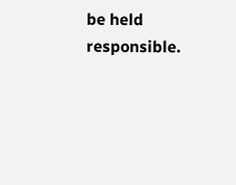be held responsible.